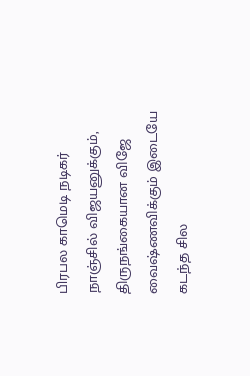பிரபல காமெடி நடிகர் நாஞ்சில் விஜயனுக்கும், திருநங்கையான விஜே வைஷ்ணவிக்கும் இடையே கடந்த சில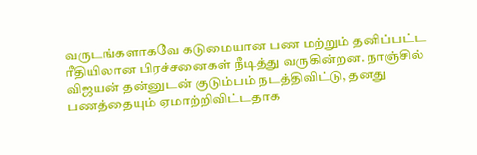வருடங்களாகவே கடுமையான பண மற்றும் தனிப்பட்ட ரீதியிலான பிரச்சனைகள் நீடித்து வருகின்றன. நாஞ்சில் விஜயன் தன்னுடன் குடும்பம் நடத்திவிட்டு, தனது பணத்தையும் ஏமாற்றிவிட்டதாக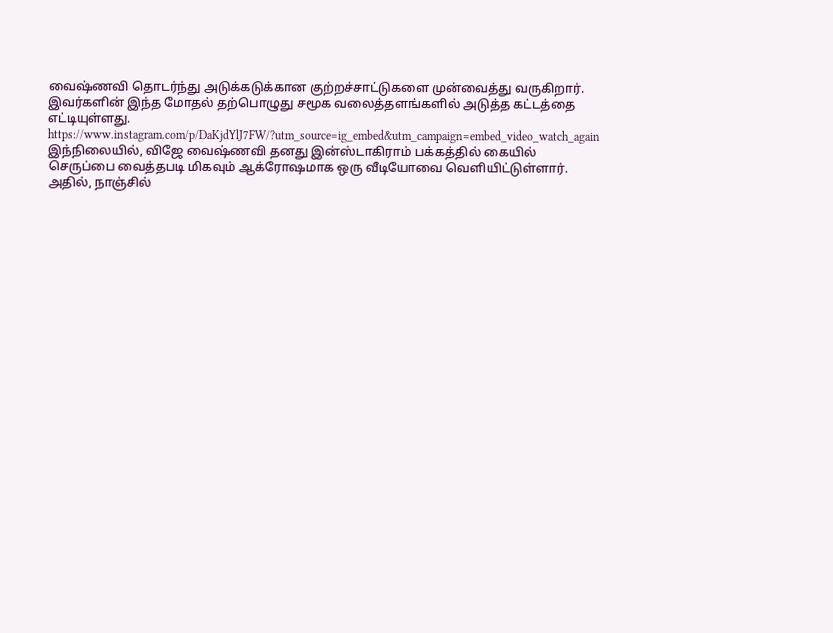வைஷ்ணவி தொடர்ந்து அடுக்கடுக்கான குற்றச்சாட்டுகளை முன்வைத்து வருகிறார். இவர்களின் இந்த மோதல் தற்பொழுது சமூக வலைத்தளங்களில் அடுத்த கட்டத்தை எட்டியுள்ளது.
https://www.instagram.com/p/DaKjdYlJ7FW/?utm_source=ig_embed&utm_campaign=embed_video_watch_again
இந்நிலையில், விஜே வைஷ்ணவி தனது இன்ஸ்டாகிராம் பக்கத்தில் கையில் செருப்பை வைத்தபடி மிகவும் ஆக்ரோஷமாக ஒரு வீடியோவை வெளியிட்டுள்ளார். அதில், நாஞ்சில்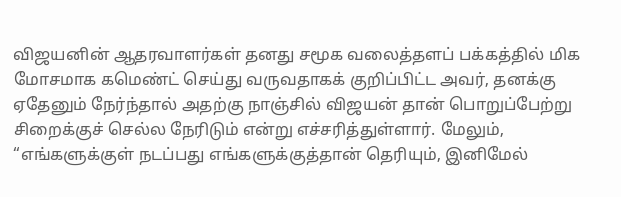விஜயனின் ஆதரவாளர்கள் தனது சமூக வலைத்தளப் பக்கத்தில் மிக மோசமாக கமெண்ட் செய்து வருவதாகக் குறிப்பிட்ட அவர், தனக்கு ஏதேனும் நேர்ந்தால் அதற்கு நாஞ்சில் விஜயன் தான் பொறுப்பேற்று சிறைக்குச் செல்ல நேரிடும் என்று எச்சரித்துள்ளார். மேலும், “எங்களுக்குள் நடப்பது எங்களுக்குத்தான் தெரியும், இனிமேல்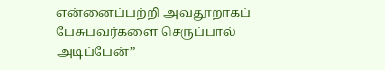என்னைப்பற்றி அவதூறாகப் பேசுபவர்களை செருப்பால் அடிப்பேன்”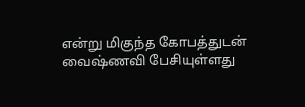என்று மிகுந்த கோபத்துடன் வைஷ்ணவி பேசியுள்ளது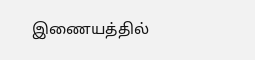இணையத்தில்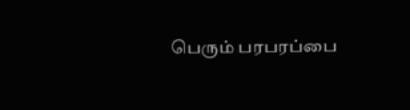பெரும் பரபரப்பை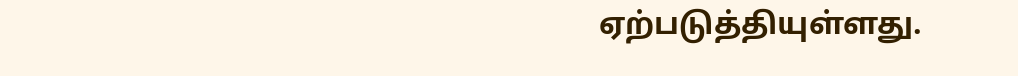ஏற்படுத்தியுள்ளது.